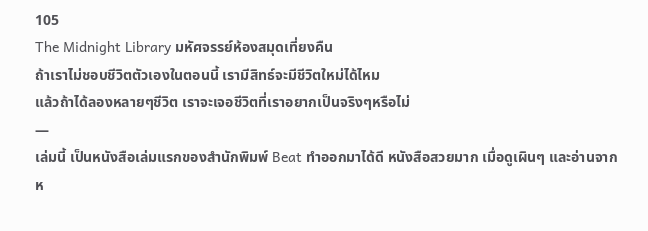105
The Midnight Library มหัศจรรย์ห้องสมุดเที่ยงคืน
ถ้าเราไม่ชอบชีวิตตัวเองในตอนนี้ เรามีสิทธ์จะมีชีวิตใหม่ได้ไหม
แล้วถ้าได้ลองหลายๆชีวิต เราจะเจอชีวิตที่เราอยากเป็นจริงๆหรือไม่
—
เล่มนี้ เป็นหนังสือเล่มแรกของสำนักพิมพ์ Beat ทำออกมาได้ดี หนังสือสวยมาก เมื่อดูเผินๆ และอ่านจากห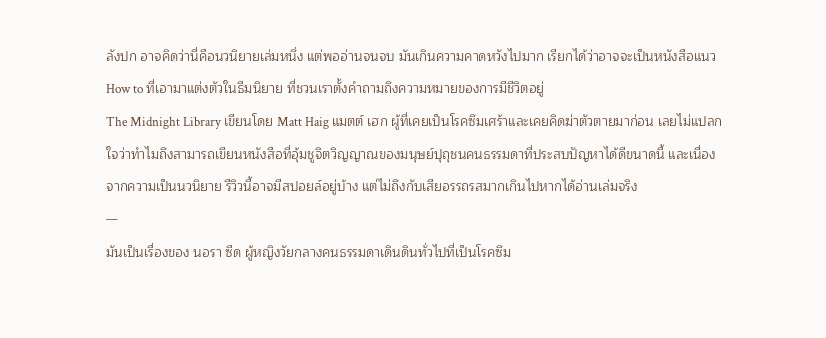ลังปก อาจคิดว่านี่คือนวนิยายเล่มหนึ่ง แต่พออ่านจนจบ มันเกินความคาดหวังไปมาก เรียกได้ว่าอาจจะเป็นหนังสือแนว How to ที่เอามาแต่งตัวในธีมนิยาย ที่ชวนเราตั้งคำถามถึงความหมายของการมีชีวิตอยู่
The Midnight Library เขียนโดย Matt Haig แมตต์ เฮก ผู้ที่เคยเป็นโรคซึมเศร้าและเคยคิดฆ่าตัวตายมาก่อน เลยไม่แปลกใจว่าทำไมถึงสามารถเขียนหนังสือที่อุ้มชูจิตวิญญาณของมนุษย์ปุถุชนคนธรรมดาที่ประสบปัญหาได้ดีขนาดนี้ และเนื่องจากความเป็นนวนิยาย รีวิวนี้อาจมีสปอยล์อยู่บ้าง แต่ไม่ถึงกับเสียอรรถรสมากเกินไปหากได้อ่านเล่มจริง
—
มันเป็นเรื่องของ นอรา ซีด ผู้หญิงวัยกลางคนธรรมดาเดินดินทั่วไปที่เป็นโรคซึม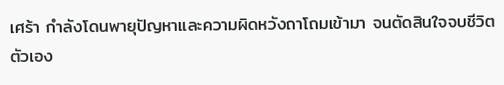เศร้า กำลังโดนพายุปัญหาและความผิดหวังถาโถมเข้ามา จนตัดสินใจจบชีวิตตัวเอง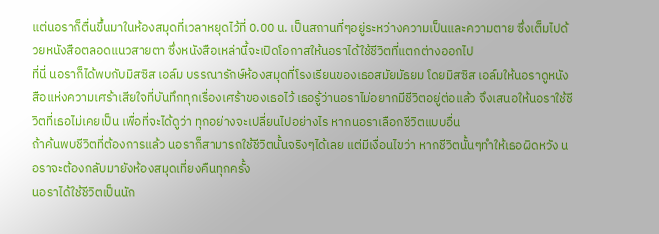แต่นอราก็ตื่นขึ้นมาในห้องสมุดที่เวลาหยุดไว้ที่ 0.00 น. เป็นสถานที่ๆอยู่ระหว่างความเป็นและความตาย ซึ่งเต็มไปด้วยหนังสือตลอดแนวสายตา ซึ่งหนังสือเหล่านี้จะเปิดโอกาสให้นอราได้ใช้ชีวิตที่แตกต่างออกไป
ที่นี่ นอราก็ได้พบกับมิสซิส เอล์ม บรรณารักษ์ห้องสมุดที่โรงเรียนของเธอสมัยมัธยม โดยมิสซิส เอล์มให้นอราดูหนังสือแห่งความเศร้าเสียใจที่บันทึกทุกเรื่องเศร้าของเธอไว้ เธอรู้ว่านอราไม่อยากมีชีวิตอยู่ต่อแล้ว จึงเสนอให้นอราใช้ชีวิตที่เธอไม่เคยเป็น เพื่อที่จะได้ดูว่า ทุกอย่างจะเปลี่ยนไปอย่างไร หากนอราเลือกชีวิตแบบอื่น
ถ้าค้นพบชีวิตที่ต้องการแล้ว นอราก็สามารถใช้ชีวิตนั้นจริงๆได้เลย แต่มีเงื่อนไขว่า หากชีวิตนั้นๆทำให้เธอผิดหวัง นอราจะต้องกลับมายังห้องสมุดเที่ยงคืนทุกครั้ง
นอราได้ใช้ชีวิตเป็นนัก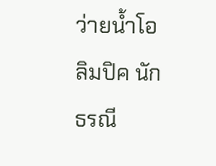ว่ายน้ำโอลิมปิค นักธรณี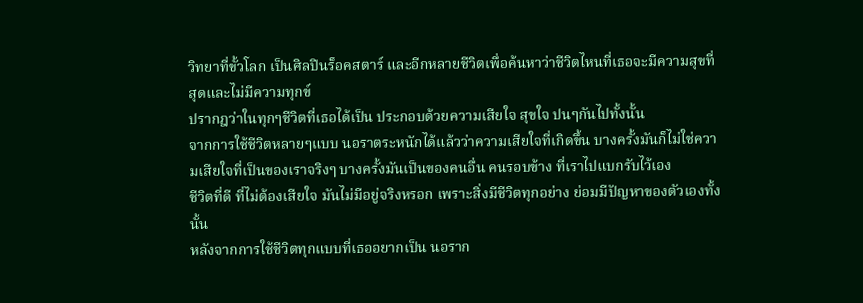วิทยาที่ขั้วโลก เป็นศิลปินร็อคสตาร์ และอีกหลายชีวิตเพื่อค้นหาว่าชีวิตไหนที่เธอจะมีความสุขที่สุดและไม่มีความทุกข์
ปรากฎว่าในทุกๆชีวิตที่เธอได้เป็น ประกอบด้วยความเสียใจ สุขใจ ปนๆกันไปทั้งนั้น
จากการใช้ชีวิตหลายๆแบบ นอราตระหนักได้แล้วว่าความเสียใจที่เกิดขึ้น บางครั้งมันก็ไม่ใช่ความเสียใจที่เป็นของเราจริงๆ บางครั้งมันเป็นของคนอื่น คนรอบข้าง ที่เราไปแบกรับไว้เอง
ชีวิตที่ดี ที่ไม่ต้องเสียใจ มันไม่มีอยู่จริงหรอก เพราะสิ่งมีชีวิตทุกอย่าง ย่อมมีปัญหาของตัวเองทั้งนั้น
หลังจากการใช้ชีวิตทุกแบบที่เธออยากเป็น นอราก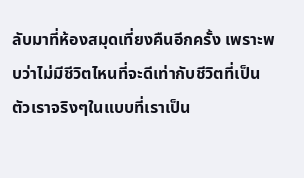ลับมาที่ห้องสมุดเที่ยงคืนอีกครั้ง เพราะพบว่าไม่มีชีวิตไหนที่จะดีเท่ากับชีวิตที่เป็นตัวเราจริงๆในแบบที่เราเป็น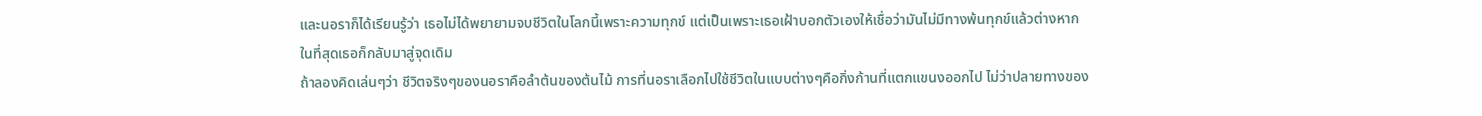และนอราก็ได้เรียนรู้ว่า เธอไม่ได้พยายามจบชีวิตในโลกนี้เพราะความทุกข์ แต่เป็นเพราะเธอเฝ้าบอกตัวเองให้เชื่อว่ามันไม่มีทางพ้นทุกข์แล้วต่างหาก
ในที่สุดเธอก็กลับมาสู่จุดเดิม
ถ้าลองคิดเล่นๆว่า ชีวิตจริงๆของนอราคือลำต้นของต้นไม้ การที่นอราเลือกไปใช้ชีวิตในแบบต่างๆคือกิ่งก้านที่แตกแขนงออกไป ไม่ว่าปลายทางของ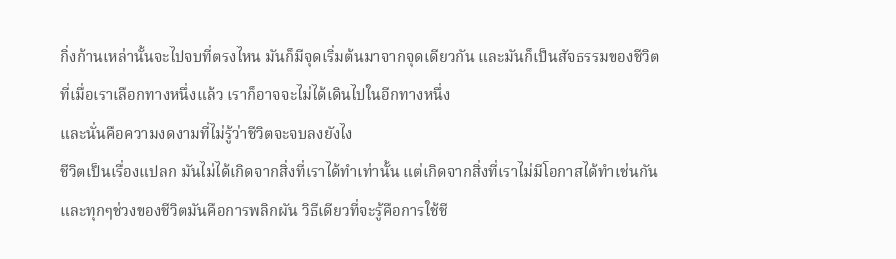กิ่งก้านเหล่านั้นจะไปจบที่ตรงไหน มันก็มีจุดเริ่มต้นมาจากจุดเดียวกัน และมันก็เป็นสัจธรรมของชีวิตที่เมื่อเราเลือกทางหนึ่งแล้ว เราก็อาจจะไม่ได้เดินไปในอีกทางหนึ่ง
และนั่นคือความงดงามที่ไม่รู้ว่าชีวิตจะจบลงยังไง
ชีวิตเป็นเรื่องแปลก มันไม่ได้เกิดจากสิ่งที่เราได้ทำเท่านั้น แต่เกิดจากสิ่งที่เราไม่มีโอกาสได้ทำเช่นกัน และทุกๆช่วงของชีวิตมันคือการพลิกผัน วิธีเดียวที่จะรู้คือการใช้ชี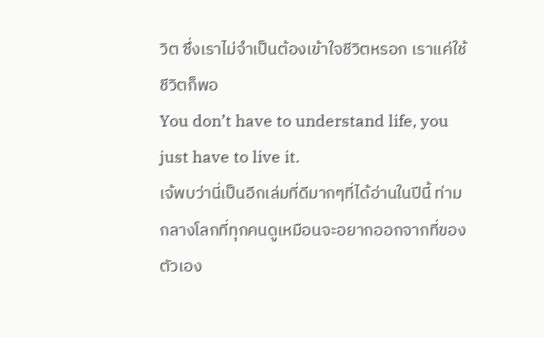วิต ซึ่งเราไม่จำเป็นต้องเข้าใจชีวิตหรอก เราแค่ใช้ชีวิตก็พอ
You don’t have to understand life, you just have to live it.
เจ้พบว่านี่เป็นอีกเล่มที่ดีมากๆที่ได้อ่านในปีนี้ ท่ามกลางโลกที่ทุกคนดูเหมือนจะอยากออกจากที่ของตัวเอง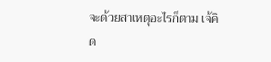จะด้วยสาเหตุอะไรก็ตาม เจ้คิด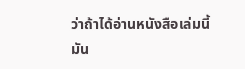ว่าถ้าได้อ่านหนังสือเล่มนี้ มัน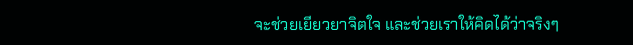จะช่วยเยียวยาจิตใจ และช่วยเราให้คิดได้ว่าจริงๆ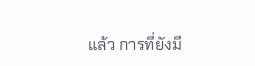แล้ว การที่ยังมี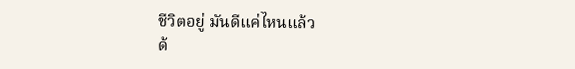ชีวิตอยู่ มันดีแค่ไหนแล้ว
ด้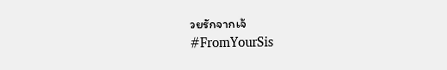วยรักจากเจ้
#FromYourSis